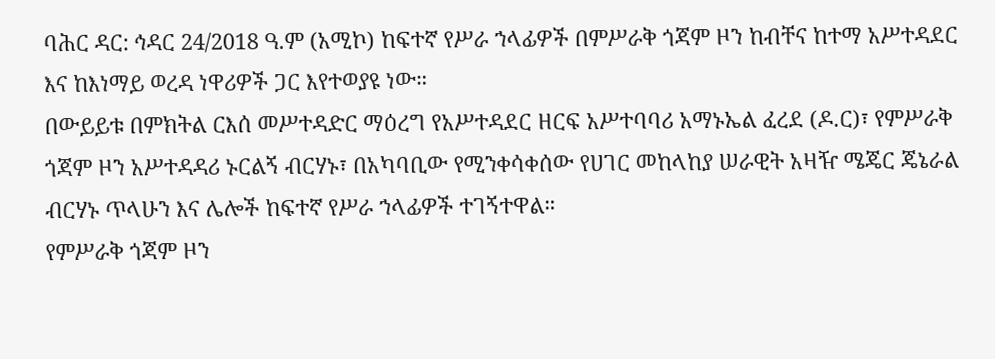ባሕር ዳር: ኅዳር 24/2018 ዓ.ም (አሚኮ) ከፍተኛ የሥራ ኀላፊዎች በምሥራቅ ጎጃም ዞን ከብቸና ከተማ አሥተዳደር እና ከእነማይ ወረዳ ነዋሪዎች ጋር እየተወያዩ ነው።
በውይይቱ በምክትል ርእሰ መሥተዳድር ማዕረግ የአሥተዳደር ዘርፍ አሥተባባሪ አማኑኤል ፈረደ (ዶ.ር)፣ የምሥራቅ ጎጃም ዞን አሥተዳዳሪ ኑርልኝ ብርሃኑ፣ በአካባቢው የሚንቀሳቀሰው የሀገር መከላከያ ሠራዊት አዛዥ ሜጄር ጄኔራል ብርሃኑ ጥላሁን እና ሌሎች ከፍተኛ የሥራ ኀላፊዎች ተገኝተዋል።
የምሥራቅ ጎጃም ዞን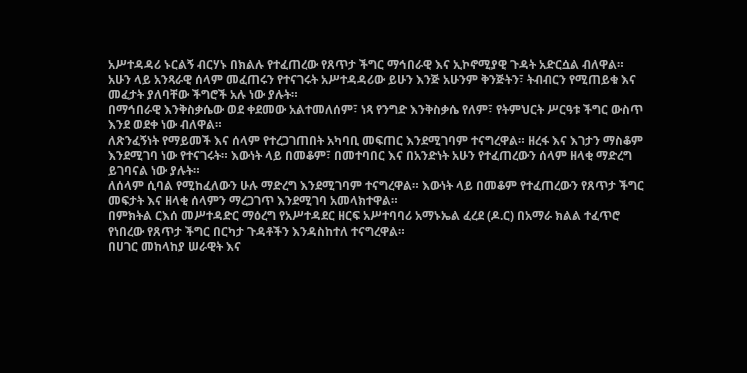አሥተዳዳሪ ኑርልኝ ብርሃኑ በክልሉ የተፈጠረው የጸጥታ ችግር ማኅበራዊ እና ኢኮኖሚያዊ ጉዳት አድርሷል ብለዋል። አሁን ላይ አንጻራዊ ሰላም መፈጠሩን የተናገሩት አሥተዳዳሪው ይሁን እንጅ አሁንም ቅንጅትን፣ ትብብርን የሚጠይቁ እና መፈታት ያለባቸው ችግሮች አሉ ነው ያሉት።
በማኅበራዊ እንቅስቃሴው ወደ ቀደመው አልተመለሰም፣ ነጻ የንግድ እንቅስቃሴ የለም፣ የትምህርት ሥርዓቱ ችግር ውስጥ እንደ ወደቀ ነው ብለዋል።
ለጽንፈኝነት የማይመች እና ሰላም የተረጋገጠበት አካባቢ መፍጠር እንደሚገባም ተናግረዋል። ዘረፋ እና እገታን ማስቆም እንደሚገባ ነው የተናገሩት። እውነት ላይ በመቆም፣ በመተባበር እና በአንድነት አሁን የተፈጠረውን ሰላም ዘላቂ ማድረግ ይገባናል ነው ያሉት።
ለሰላም ሲባል የሚከፈለውን ሁሉ ማድረግ እንደሚገባም ተናግረዋል። እውነት ላይ በመቆም የተፈጠረውን የጸጥታ ችግር መፍታት እና ዘላቂ ሰላምን ማረጋገጥ እንደሚገባ አመላክተዋል።
በምክትል ርእሰ መሥተዳድር ማዕረግ የአሥተዳደር ዘርፍ አሥተባባሪ አማኑኤል ፈረደ (ዶ.ር) በአማራ ክልል ተፈጥሮ የነበረው የጸጥታ ችግር በርካታ ጉዳቶችን እንዳስከተለ ተናግረዋል።
በሀገር መከላከያ ሠራዊት እና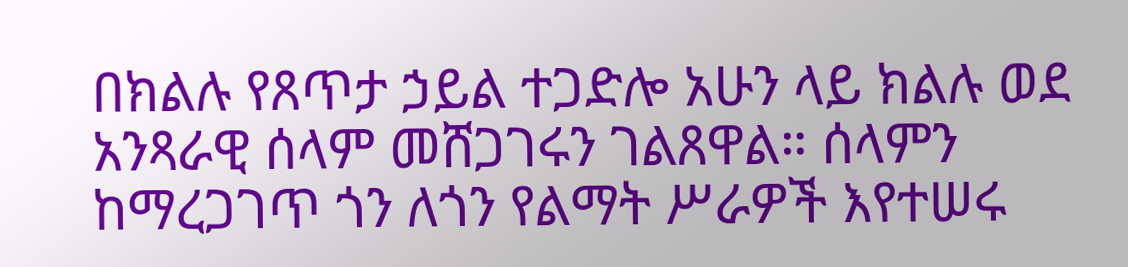በክልሉ የጸጥታ ኃይል ተጋድሎ አሁን ላይ ክልሉ ወደ አንጻራዊ ሰላም መሸጋገሩን ገልጸዋል። ሰላምን ከማረጋገጥ ጎን ለጎን የልማት ሥራዎች እየተሠሩ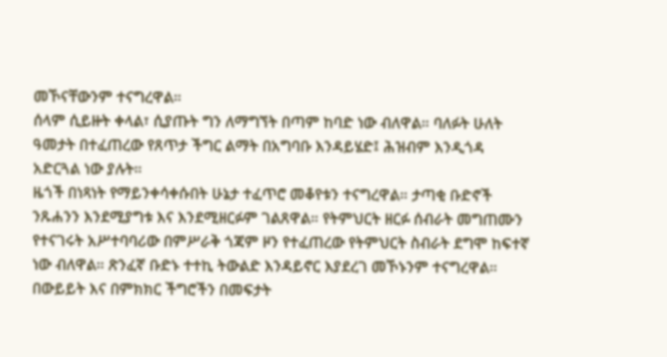መኾናቸውንም ተናግረዋል።
ሰላም ሲይዙት ቀላል፣ ሲያጡት ግን ለማግኘት በጣም ከባድ ነው ብለዋል። ባለፉት ሁለት ዓመታት በተፈጠረው የጸጥታ ችግር ልማት በአግባቡ እንዳይሄድ፤ ሕዝብም እንዲጎዳ አድርጓል ነው ያሉት።
ዜጎች በነጻነት የማይንቀሳቀሱበት ሁኔታ ተፈጥሮ መቆየቱን ተናግረዋል። ታጣቂ ቡድኖች ንጹሐንን እንደሚያግቱ እና እንደሚዘርፉም ገልጸዋል። የትምህርት ዘርፉ ሰብራት መግጠሙን የተናገሩት አሥተባባሪው በምሥራቅ ጎጃም ዞን የተፈጠረው የትምህርት ስብራት ደግሞ ከፍተኛ ነው ብለዋል። ጽንፈኛ ቡድኑ ተተኪ ትውልድ እንዳይኖር እያደረገ መኾኑንም ተናግረዋል።
በውይይት እና በምክክር ችግሮችን በመፍታት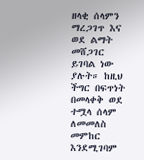ዘላቂ ሰላምን ማረጋገጥ እና ወደ ልማት መሸጋገር ይገባል ነው ያሉት። ከዚህ ችግር በፍጥነት በመላቀቅ ወደ ተሟላ ሰላም ለመመለስ መምከር እንደሚገባም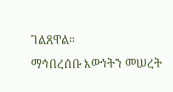ገልጸዋል።
ማኅበረሰቡ እውነትን መሠረት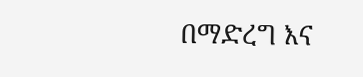በማድረግ እና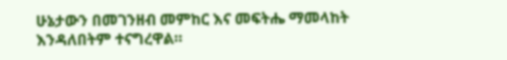ሁኔታውን በመገንዘብ መምከር እና መፍትሔ ማመላከት እንዳለበትም ተናግረዋል።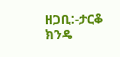ዘጋቢ:-ታርቆ ክንዴ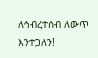ለኅብረተሰብ ለውጥ እንተጋለን!